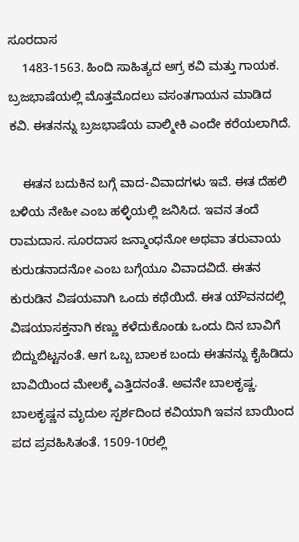ಸೂರದಾಸ
    1483-1563. ಹಿಂದಿ ಸಾಹಿತ್ಯದ ಅಗ್ರ ಕವಿ ಮತ್ತು ಗಾಯಕ. ಬ್ರಜಭಾಷೆಯಲ್ಲಿ ಮೊತ್ತಮೊದಲು ವಸಂತಗಾಯನ ಮಾಡಿದ ಕವಿ. ಈತನನ್ನು ಬ್ರಜಭಾಷೆಯ ವಾಲ್ಮೀಕಿ ಎಂದೇ ಕರೆಯಲಾಗಿದೆ.

    ಈತನ ಬದುಕಿನ ಬಗ್ಗೆ ವಾದ-ವಿವಾದಗಳು ಇವೆ. ಈತ ದೆಹಲಿ ಬಳಿಯ ನೇಹೀ ಎಂಬ ಹಳ್ಳಿಯಲ್ಲಿ ಜನಿಸಿದ. ಇವನ ತಂದೆ ರಾಮದಾಸ. ಸೂರದಾಸ ಜನ್ಮಾಂಧನೋ ಅಥವಾ ತರುವಾಯ ಕುರುಡನಾದನೋ ಎಂಬ ಬಗ್ಗೆಯೂ ವಿವಾದವಿದೆ. ಈತನ ಕುರುಡಿನ ವಿಷಯವಾಗಿ ಒಂದು ಕಥೆಯಿದೆ. ಈತ ಯೌವನದಲ್ಲಿ ವಿಷಯಾಸಕ್ತನಾಗಿ ಕಣ್ಣು ಕಳೆದುಕೊಂಡು ಒಂದು ದಿನ ಬಾವಿಗೆ ಬಿದ್ದುಬಿಟ್ಟನಂತೆ. ಆಗ ಒಬ್ಬ ಬಾಲಕ ಬಂದು ಈತನನ್ನು ಕೈಹಿಡಿದು ಬಾವಿಯಿಂದ ಮೇಲಕ್ಕೆ ಎತ್ತಿದನಂತೆ. ಅವನೇ ಬಾಲಕೃಷ್ಣ. ಬಾಲಕೃಷ್ಣನ ಮೃದುಲ ಸ್ಪರ್ಶದಿಂದ ಕವಿಯಾಗಿ ಇವನ ಬಾಯಿಂದ ಪದ ಪ್ರವಹಿಸಿತಂತೆ. 1509-10ರಲ್ಲಿ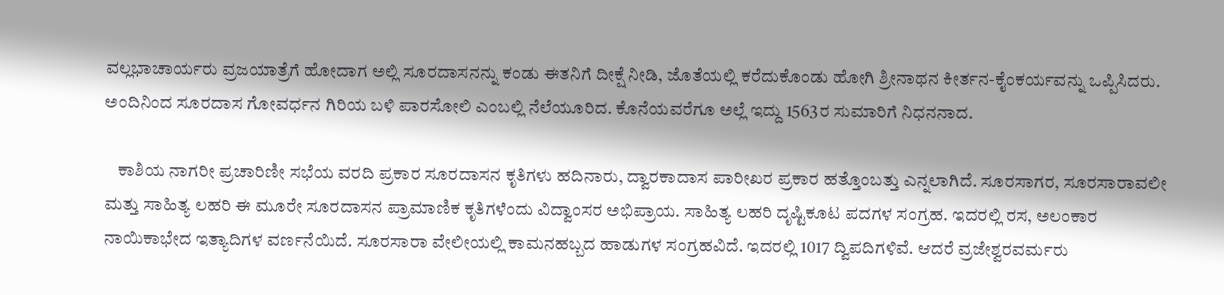ವಲ್ಲಭಾಚಾರ್ಯರು ವ್ರಜಯಾತ್ರೆಗೆ ಹೋದಾಗ ಅಲ್ಲಿ ಸೂರದಾಸನನ್ನು ಕಂಡು ಈತನಿಗೆ ದೀಕ್ಷೆ ನೀಡಿ, ಜೊತೆಯಲ್ಲಿ ಕರೆದುಕೊಂಡು ಹೋಗಿ ಶ್ರೀನಾಥನ ಕೀರ್ತನ-ಕೈಂಕರ್ಯವನ್ನು ಒಪ್ಪಿಸಿದರು. ಅಂದಿನಿಂದ ಸೂರದಾಸ ಗೋವರ್ಧನ ಗಿರಿಯ ಬಳಿ ಪಾರಸೋಲಿ ಎಂಬಲ್ಲಿ ನೆಲೆಯೂರಿದ. ಕೊನೆಯವರೆಗೂ ಅಲ್ಲೆ ಇದ್ದು 1563ರ ಸುಮಾರಿಗೆ ನಿಧನನಾದ.

    ಕಾಶಿಯ ನಾಗರೀ ಪ್ರಚಾರಿಣೀ ಸಭೆಯ ವರದಿ ಪ್ರಕಾರ ಸೂರದಾಸನ ಕೃತಿಗಳು ಹದಿನಾರು, ದ್ವಾರಕಾದಾಸ ಪಾರೀಖರ ಪ್ರಕಾರ ಹತ್ತೊಂಬತ್ತು ಎನ್ನಲಾಗಿದೆ. ಸೂರಸಾಗರ, ಸೂರಸಾರಾವಲೀ ಮತ್ತು ಸಾಹಿತ್ಯ ಲಹರಿ ಈ ಮೂರೇ ಸೂರದಾಸನ ಪ್ರಾಮಾಣಿಕ ಕೃತಿಗಳೆಂದು ವಿದ್ವಾಂಸರ ಅಭಿಪ್ರಾಯ. ಸಾಹಿತ್ಯ ಲಹರಿ ದೃಷ್ಟಿಕೂಟ ಪದಗಳ ಸಂಗ್ರಹ. ಇದರಲ್ಲಿ ರಸ, ಅಲಂಕಾರ ನಾಯಿಕಾಭೇದ ಇತ್ಯಾದಿಗಳ ವರ್ಣನೆಯಿದೆ. ಸೂರಸಾರಾ ವೇಲೀಯಲ್ಲಿ ಕಾಮನಹಬ್ಬದ ಹಾಡುಗಳ ಸಂಗ್ರಹವಿದೆ. ಇದರಲ್ಲಿ 1017 ದ್ವಿಪದಿಗಳಿವೆ. ಆದರೆ ವ್ರಜೇಶ್ವರವರ್ಮರು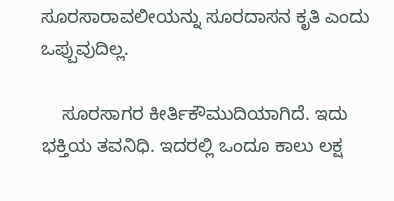ಸೂರಸಾರಾವಲೀಯನ್ನು ಸೂರದಾಸನ ಕೃತಿ ಎಂದು ಒಪ್ಪುವುದಿಲ್ಲ.

    ಸೂರಸಾಗರ ಕೀರ್ತಿಕೌಮುದಿಯಾಗಿದೆ. ಇದು ಭಕ್ತಿಯ ತವನಿಧಿ. ಇದರಲ್ಲಿ ಒಂದೂ ಕಾಲು ಲಕ್ಷ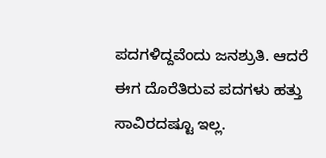ಪದಗಳಿದ್ದವೆಂದು ಜನಶ್ರುತಿ. ಆದರೆ ಈಗ ದೊರೆತಿರುವ ಪದಗಳು ಹತ್ತು ಸಾವಿರದಷ್ಟೂ ಇಲ್ಲ.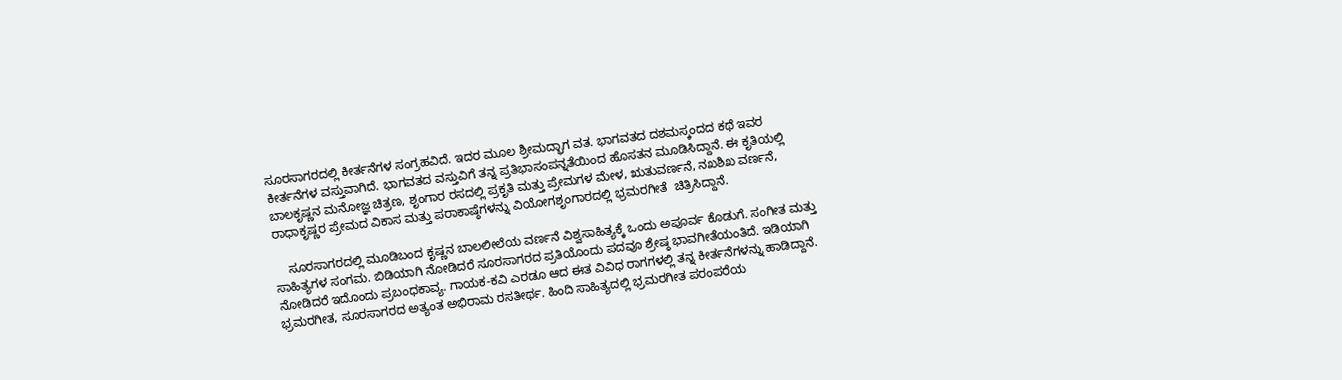ಸೂರಸಾಗರದಲ್ಲಿ ಕೀರ್ತನೆಗಳ ಸಂಗ್ರಹವಿದೆ. ಇದರ ಮೂಲ ಶ್ರೀಮದ್ಭಾಗ ವತ. ಭಾಗವತದ ದಶಮಸ್ಕಂದದ ಕಥೆ ಇವರ ಕೀರ್ತನೆಗಳ ವಸ್ತುವಾಗಿದೆ. ಭಾಗವತದ ವಸ್ತುವಿಗೆ ತನ್ನ ಪ್ರತಿಭಾಸಂಪನ್ನತೆಯಿಂದ ಹೊಸತನ ಮೂಡಿಸಿದ್ದಾನೆ. ಈ ಕೃತಿಯಲ್ಲಿ ಬಾಲಕೃಷ್ಣನ ಮನೋಜ್ಞ ಚಿತ್ರಣ, ಶೃಂಗಾರ ರಸದಲ್ಲಿ ಪ್ರಕೃತಿ ಮತ್ತು ಪ್ರೇಮಗಳ ಮೇಳ, ಋತುವರ್ಣನೆ, ನಖಶಿಖ ವರ್ಣನೆ, ರಾಧಾಕೃಷ್ಣರ ಪ್ರೇಮದ ವಿಕಾಸ ಮತ್ತು ಪರಾಕಾಷ್ಠೆಗಳನ್ನು ವಿಯೋಗಶೃಂಗಾರದಲ್ಲಿ ಭ್ರಮರಗೀತೆ  ಚಿತ್ರಿಸಿದ್ದಾನೆ.

    ಸೂರಸಾಗರದಲ್ಲಿ ಮೂಡಿಬಂದ ಕೃಷ್ಣನ ಬಾಲಲೀಲೆಯ ವರ್ಣನೆ ವಿಶ್ವಸಾಹಿತ್ಯಕ್ಕೆ ಒಂದು ಅಪೂರ್ವ ಕೊಡುಗೆ. ಸಂಗೀತ ಮತ್ತು ಸಾಹಿತ್ಯಗಳ ಸಂಗಮ. ಬಿಡಿಯಾಗಿ ನೋಡಿದರೆ ಸೂರಸಾಗರದ ಪ್ರತಿಯೊಂದು ಪದವೂ ಶ್ರೇಷ್ಠ ಭಾವಗೀತೆಯಂತಿದೆ. ಇಡಿಯಾಗಿ ನೋಡಿದರೆ ಇದೊಂದು ಪ್ರಬಂಧಕಾವ್ಯ. ಗಾಯಕ-ಕವಿ ಎರಡೂ ಆದ ಈತ ವಿವಿಧ ರಾಗಗಳಲ್ಲಿ ತನ್ನ ಕೀರ್ತನೆಗಳನ್ನು ಹಾಡಿದ್ದಾನೆ. ಭ್ರಮರಗೀತ, ಸೂರಸಾಗರದ ಅತ್ಯಂತ ಅಭಿರಾಮ ರಸತೀರ್ಥ. ಹಿಂದಿ ಸಾಹಿತ್ಯದಲ್ಲಿ ಭ್ರಮರಗೀತ ಪರಂಪರೆಯ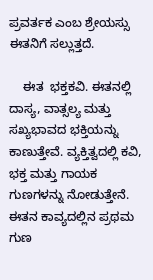ಪ್ರವರ್ತಕ ಎಂಬ ಶ್ರೇಯಸ್ಸು ಈತನಿಗೆ ಸಲ್ಲುತ್ತದೆ.

    ಈತ  ಭಕ್ತಕವಿ. ಈತನಲ್ಲಿ ದಾಸ್ಯ, ವಾತ್ಸಲ್ಯ ಮತ್ತು ಸಖ್ಯಭಾವದ ಭಕ್ತಿಯನ್ನು ಕಾಣುತ್ತೇವೆ. ವ್ಯಕ್ತಿತ್ವದಲ್ಲಿ ಕವಿ, ಭಕ್ತ ಮತ್ತು ಗಾಯಕ ಗುಣಗಳನ್ನು ನೋಡುತ್ತೇನೆ. ಈತನ ಕಾವ್ಯದಲ್ಲಿನ ಪ್ರಥಮ ಗುಣ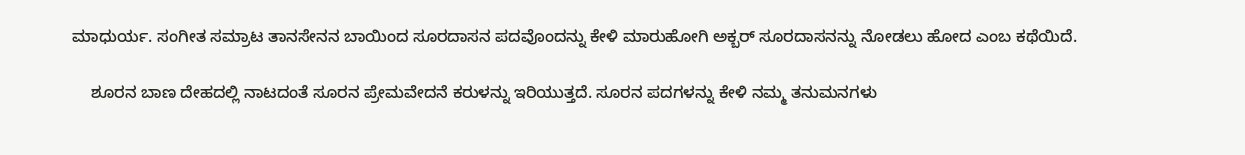ಮಾಧುರ್ಯ. ಸಂಗೀತ ಸಮ್ರಾಟ ತಾನಸೇನನ ಬಾಯಿಂದ ಸೂರದಾಸನ ಪದವೊಂದನ್ನು ಕೇಳಿ ಮಾರುಹೋಗಿ ಅಕ್ಬರ್ ಸೂರದಾಸನನ್ನು ನೋಡಲು ಹೋದ ಎಂಬ ಕಥೆಯಿದೆ.

    ಶೂರನ ಬಾಣ ದೇಹದಲ್ಲಿ ನಾಟದಂತೆ ಸೂರನ ಪ್ರೇಮವೇದನೆ ಕರುಳನ್ನು ಇರಿಯುತ್ತದೆ. ಸೂರನ ಪದಗಳನ್ನು ಕೇಳಿ ನಮ್ಮ ತನುಮನಗಳು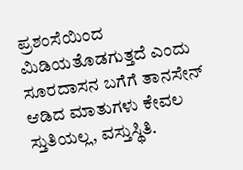ಪ್ರಶಂಸೆಯಿಂದ ಮಿಡಿಯತೊಡಗುತ್ತದೆ ಎಂದು ಸೂರದಾಸನ ಬಗೆಗೆ ತಾನಸೇನ್ ಆಡಿದ ಮಾತುಗಳು ಕೇವಲ ಸ್ತುತಿಯಲ್ಲ, ವಸ್ತುಸ್ಥಿತಿ.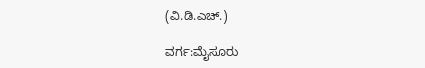(ವಿ.ಡಿ.ಎಚ್.)

ವರ್ಗ:ಮೈಸೂರು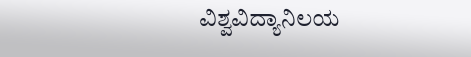ವಿಶ್ವವಿದ್ಯಾನಿಲಯ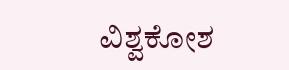ವಿಶ್ವಕೋಶ